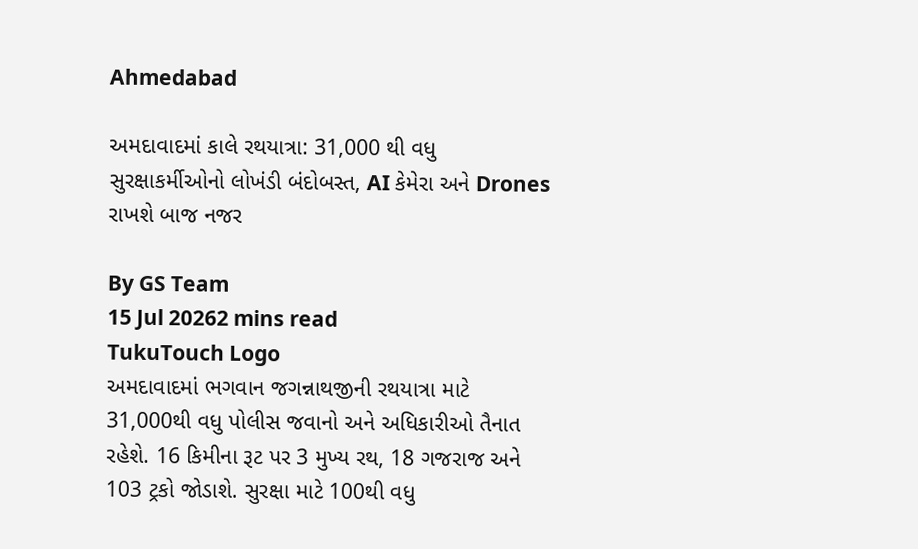Ahmedabad

અમદાવાદમાં કાલે રથયાત્રા: 31,000 થી વધુ સુરક્ષાકર્મીઓનો લોખંડી બંદોબસ્ત, AI કેમેરા અને Drones રાખશે બાજ નજર

By GS Team
15 Jul 20262 mins read
TukuTouch Logo
અમદાવાદમાં ભગવાન જગન્નાથજીની રથયાત્રા માટે 31,000થી વધુ પોલીસ જવાનો અને અધિકારીઓ તૈનાત રહેશે. 16 કિમીના રૂટ પર 3 મુખ્ય રથ, 18 ગજરાજ અને 103 ટ્રકો જોડાશે. સુરક્ષા માટે 100થી વધુ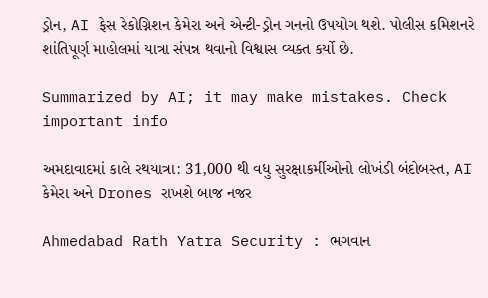ડ્રોન, AI ફેસ રેકોગ્નિશન કેમેરા અને એન્ટી-ડ્રોન ગનનો ઉપયોગ થશે. પોલીસ કમિશનરે શાંતિપૂર્ણ માહોલમાં યાત્રા સંપન્ન થવાનો વિશ્વાસ વ્યક્ત કર્યો છે.

Summarized by AI; it may make mistakes. Check important info

અમદાવાદમાં કાલે રથયાત્રા: 31,000 થી વધુ સુરક્ષાકર્મીઓનો લોખંડી બંદોબસ્ત, AI કેમેરા અને Drones રાખશે બાજ નજર

Ahmedabad Rath Yatra Security : ભગવાન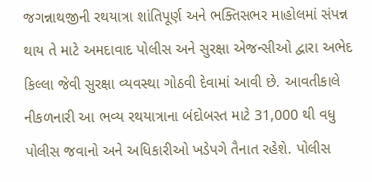જગન્નાથજીની રથયાત્રા શાંતિપૂર્ણ અને ભક્તિસભર માહોલમાં સંપન્ન થાય તે માટે અમદાવાદ પોલીસ અને સુરક્ષા એજન્સીઓ દ્વારા અભેદ કિલ્લા જેવી સુરક્ષા વ્યવસ્થા ગોઠવી દેવામાં આવી છે. આવતીકાલે નીકળનારી આ ભવ્ય રથયાત્રાના બંદોબસ્ત માટે 31,000 થી વધુ પોલીસ જવાનો અને અધિકારીઓ ખડેપગે તૈનાત રહેશે. પોલીસ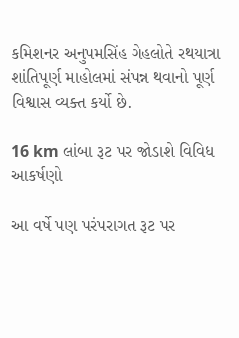કમિશનર અનુપમસિંહ ગેહલોતે રથયાત્રા શાંતિપૂર્ણ માહોલમાં સંપન્ન થવાનો પૂર્ણ વિશ્વાસ વ્યક્ત કર્યો છે.

16 km લાંબા રૂટ પર જોડાશે વિવિધ આકર્ષણો

આ વર્ષે પણ પરંપરાગત રૂટ પર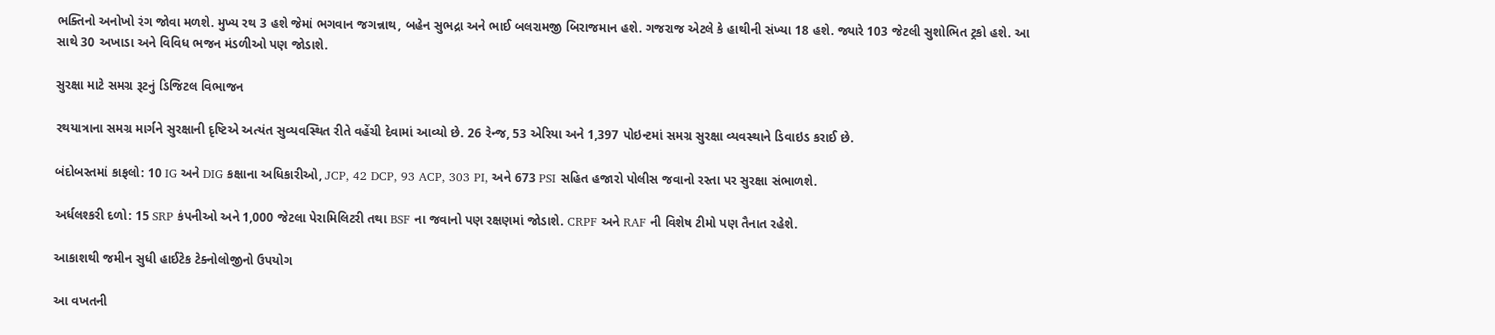ભક્તિનો અનોખો રંગ જોવા મળશે. મુખ્ય રથ 3 હશે જેમાં ભગવાન જગન્નાથ, બહેન સુભદ્રા અને ભાઈ બલરામજી બિરાજમાન હશે. ગજરાજ એટલે કે હાથીની સંખ્યા 18 હશે. જ્યારે 103 જેટલી સુશોભિત ટ્રકો હશે. આ સાથે 30 અખાડા અને વિવિધ ભજન મંડળીઓ પણ જોડાશે.

સુરક્ષા માટે સમગ્ર રૂટનું ડિજિટલ વિભાજન

રથયાત્રાના સમગ્ર માર્ગને સુરક્ષાની દૃષ્ટિએ અત્યંત સુવ્યવસ્થિત રીતે વહેંચી દેવામાં આવ્યો છે. 26 રેન્જ, 53 એરિયા અને 1,397 પોઇન્ટમાં સમગ્ર સુરક્ષા વ્યવસ્થાને ડિવાઇડ કરાઈ છે.

બંદોબસ્તમાં કાફલો: 10 IG અને DIG કક્ષાના અધિકારીઓ, JCP, 42 DCP, 93 ACP, 303 PI, અને 673 PSI સહિત હજારો પોલીસ જવાનો રસ્તા પર સુરક્ષા સંભાળશે.

અર્ધલશ્કરી દળો: 15 SRP કંપનીઓ અને 1,000 જેટલા પેરામિલિટરી તથા BSF ના જવાનો પણ રક્ષણમાં જોડાશે. CRPF અને RAF ની વિશેષ ટીમો પણ તૈનાત રહેશે.

આકાશથી જમીન સુધી હાઈટેક ટેક્નોલોજીનો ઉપયોગ

આ વખતની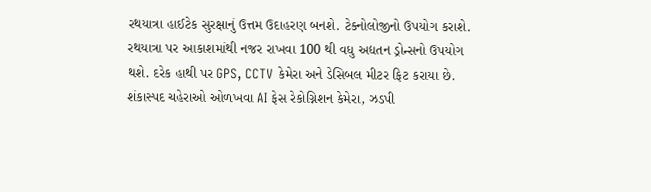રથયાત્રા હાઈટેક સુરક્ષાનું ઉત્તમ ઉદાહરણ બનશે. ટેક્નોલોજીનો ઉપયોગ કરાશે. રથયાત્રા પર આકાશમાંથી નજર રાખવા 100 થી વધુ અદ્યતન ડ્રોન્સનો ઉપયોગ થશે. દરેક હાથી પર GPS, CCTV કેમેરા અને ડેસિબલ મીટર ફિટ કરાયા છે. શંકાસ્પદ ચહેરાઓ ઓળખવા AI ફેસ રેકોગ્નિશન કેમેરા, ઝડપી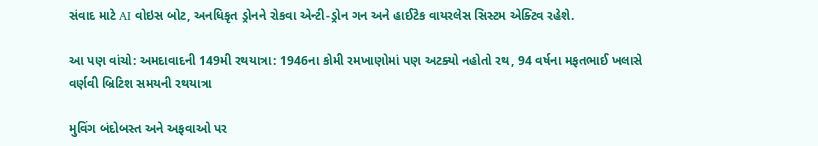સંવાદ માટે AI વોઇસ બોટ, અનધિકૃત ડ્રોનને રોકવા એન્ટી-ડ્રોન ગન અને હાઈટેક વાયરલેસ સિસ્ટમ એક્ટિવ રહેશે.

આ પણ વાંચો: અમદાવાદની 149મી રથયાત્રા: 1946ના કોમી રમખાણોમાં પણ અટક્યો નહોતો રથ, 94 વર્ષના મફતભાઈ ખલાસે વર્ણવી બ્રિટિશ સમયની રથયાત્રા

મુવિંગ બંદોબસ્ત અને અફવાઓ પર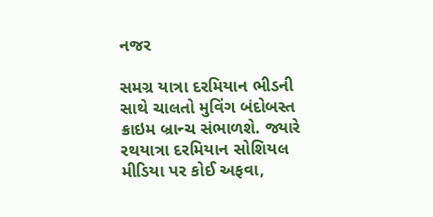નજર

સમગ્ર યાત્રા દરમિયાન ભીડની સાથે ચાલતો મુવિંગ બંદોબસ્ત ક્રાઇમ બ્રાન્ચ સંભાળશે. જ્યારે રથયાત્રા દરમિયાન સોશિયલ મીડિયા પર કોઈ અફવા,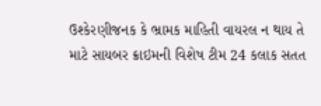ઉશ્કેરણીજનક કે ભ્રામક માહિતી વાયરલ ન થાય તે માટે સાયબર ક્રાઇમની વિશેષ ટીમ 24 કલાક સતત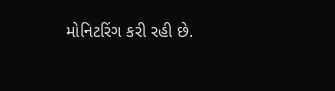મોનિટરિંગ કરી રહી છે.